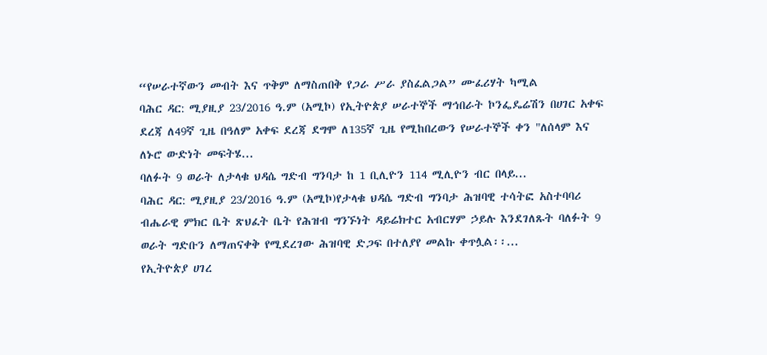“የሠራተኛውን መብት እና ጥቅም ለማስጠበቅ የጋራ ሥራ ያስፈልጋል” ሙፈሪሃት ካሚል
ባሕር ዳር: ሚያዚያ 23/2016 ዓ.ም (አሚኮ) የኢትዮጵያ ሠራተኞች ማኅበራት ኮንፌዴሬሽን በሀገር አቀፍ ደረጃ ለ49ኛ ጊዜ በዓለም አቀፍ ደረጃ ደግሞ ለ135ኛ ጊዜ የሚከበረውን የሠራተኞች ቀን "ለሰላም እና ለኑሮ ውድነት መፍትሄ...
ባለፉት 9 ወራት ለታላቁ ህዳሴ ግድብ ግንባታ ከ 1 ቢሊዮን 114 ሚሊዮን ብር በላይ...
ባሕር ዳር: ሚያዚያ 23/2016 ዓ.ም (አሚኮ)የታላቁ ህዳሴ ግድብ ግንባታ ሕዝባዊ ተሳትፎ አስተባባሪ ብሔራዊ ምክር ቤት ጽህፈት ቤት የሕዝብ ግንኙነት ዳይሬክተር አብርሃም ኃይሉ እንደገለጹት ባለፉት 9 ወራት ግድቡን ለማጠናቀቅ የሚደረገው ሕዝባዊ ድጋፍ በተለያየ መልኩ ቀጥሏል፡፡...
የኢትዮጵያ ሀገረ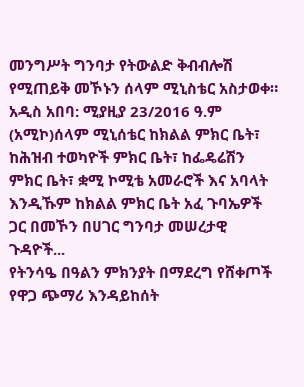መንግሥት ግንባታ የትውልድ ቅብብሎሽ የሚጠይቅ መኾኑን ሰላም ሚኒስቴር አስታወቀ።
አዲስ አበባ: ሚያዚያ 23/2016 ዓ.ም (አሚኮ)ሰላም ሚኒሰቴር ከክልል ምክር ቤት፣ ከሕዝብ ተወካዮች ምክር ቤት፣ ከፌዴሬሽን ምክር ቤት፣ ቋሚ ኮሚቴ አመራሮች እና አባላት እንዲኹም ከክልል ምክር ቤት አፈ ጉባኤዎች ጋር በመኾን በሀገር ግንባታ መሠረታዊ ጉዳዮች...
የትንሳዔ በዓልን ምክንያት በማደረግ የሸቀጦች የዋጋ ጭማሪ እንዳይከሰት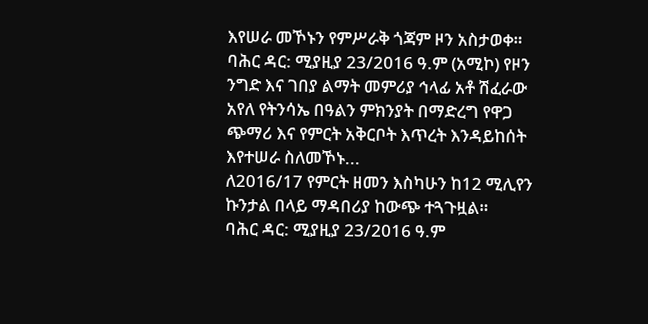እየሠራ መኾኑን የምሥራቅ ጎጃም ዞን አስታወቀ።
ባሕር ዳር: ሚያዚያ 23/2016 ዓ.ም (አሚኮ) የዞን ንግድ እና ገበያ ልማት መምሪያ ኅላፊ አቶ ሽፈራው አየለ የትንሳኤ በዓልን ምክንያት በማድረግ የዋጋ ጭማሪ እና የምርት አቅርቦት እጥረት እንዳይከሰት እየተሠራ ስለመኾኑ...
ለ2016/17 የምርት ዘመን እስካሁን ከ12 ሚሊየን ኩንታል በላይ ማዳበሪያ ከውጭ ተጓጉዟል።
ባሕር ዳር: ሚያዚያ 23/2016 ዓ.ም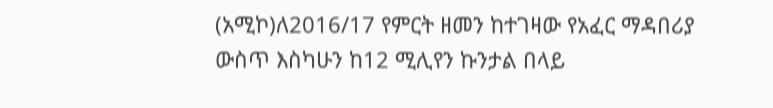(አሚኮ)ለ2016/17 የምርት ዘመን ከተገዛው የአፈር ማዳበሪያ ውስጥ እስካሁን ከ12 ሚሊየን ኩንታል በላይ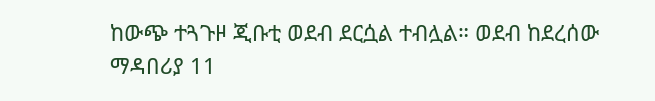ከውጭ ተጓጉዞ ጂቡቲ ወደብ ደርሷል ተብሏል። ወደብ ከደረሰው ማዳበሪያ 11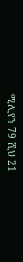ሚሊየን 79 ሺህ 21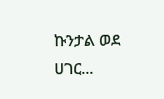ኩንታል ወደ ሀገር...